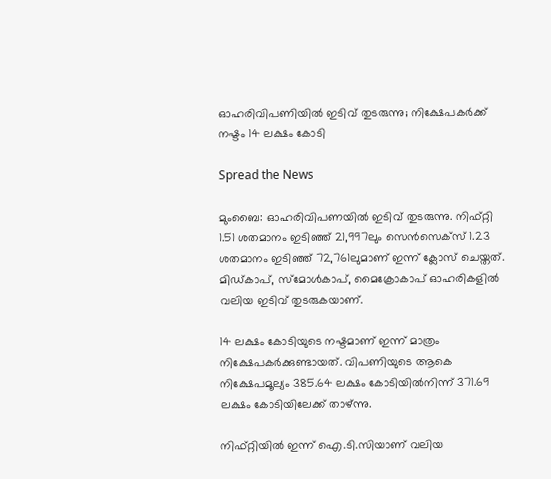ഓഹരിവിപണിയിൽ ഇടിവ് തുടരുന്നു; നിക്ഷേപകർക്ക് നഷ്ടം 14 ലക്ഷം കോടി

Spread the News

മുംബൈ: ഓഹരിവിപണയിൽ ഇടിവ് തുടരുന്നു. നിഫ്റ്റി 1.51 ശതമാനം ഇടിഞ്ഞ് 21,997ലും സെൻസെക്സ് 1.23 ശതമാനം ഇടിഞ്ഞ് 72,761ലുമാണ് ഇന്ന് ക്ലോസ് ചെയ്തത്. മിഡ്കാപ്, സ്മോൾകാപ്, മൈക്രോകാപ് ഓഹരികളിൽ വലിയ ഇടിവ് തുടരുകയാണ്.

14 ലക്ഷം കോടിയുടെ നഷ്ടമാണ് ഇന്ന് മാത്രം നിക്ഷേപകർക്കുണ്ടായത്. വിപണിയുടെ ആകെ നിക്ഷേപമൂല്യം 385.64 ലക്ഷം കോടിയിൽനിന്ന് 371.69 ലക്ഷം കോടിയിലേക്ക് താഴ്ന്നു.

നിഫ്റ്റിയിൽ ഇന്ന് ഐ.ടി.സിയാണ് വലിയ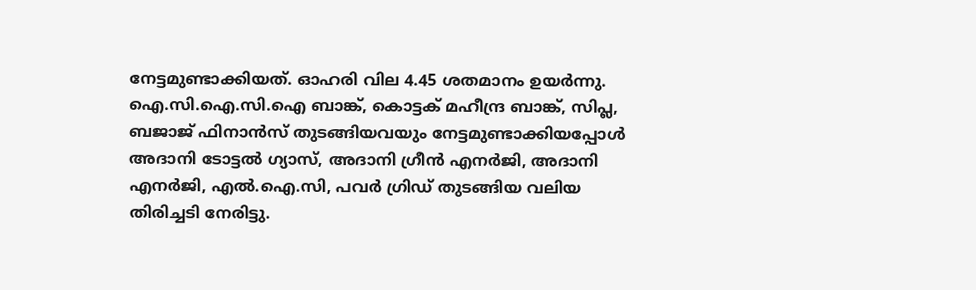നേട്ടമുണ്ടാക്കിയത്. ഓഹരി വില 4.45 ശതമാനം ഉയർന്നു. ഐ.സി.ഐ.സി.ഐ ബാങ്ക്, കൊട്ടക് മഹീന്ദ്ര ബാങ്ക്, സിപ്ല, ബജാജ് ഫിനാൻസ് തുടങ്ങിയവയും നേട്ടമുണ്ടാക്കിയപ്പോൾ അദാനി ടോട്ടൽ ഗ്യാസ്, അദാനി ഗ്രീൻ എനർജി, അദാനി എനർജി, എൽ.ഐ.സി, പവർ ഗ്രിഡ് തുടങ്ങിയ വലിയ തിരിച്ചടി നേരിട്ടു.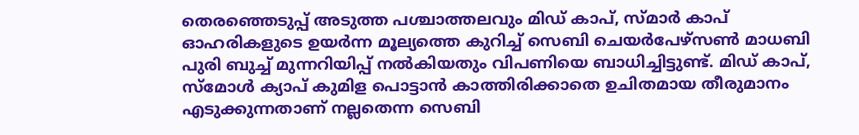തെരഞ്ഞെടുപ്പ് അടുത്ത പശ്ചാത്തലവും മിഡ് കാപ്, സ്മാർ കാപ് ഓഹരികളുടെ ഉയർന്ന മൂല്യത്തെ കുറിച്ച് സെബി ചെയർപേഴ്സൺ മാധബി പുരി ബുച്ച് മുന്നറിയിപ്പ് നൽകിയതും വിപണിയെ ബാധിച്ചിട്ടുണ്ട്. മിഡ് കാപ്, സ്‌മോൾ ക്യാപ് കുമിള പൊട്ടാൻ കാത്തിരിക്കാതെ ഉചിതമായ തീരുമാനം എടുക്കുന്നതാണ് നല്ലതെന്ന സെബി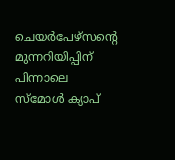ചെയർപേഴ്‌സന്‍റെ മുന്നറിയിപ്പിന് പിന്നാലെ സ്‌മോൾ ക്യാപ്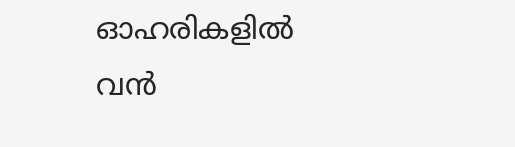ഓഹരികളിൽ വൻ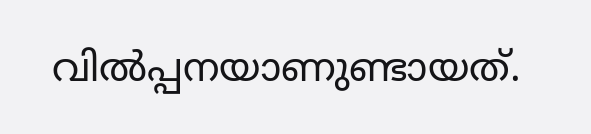വിൽപ്പനയാണുണ്ടായത്.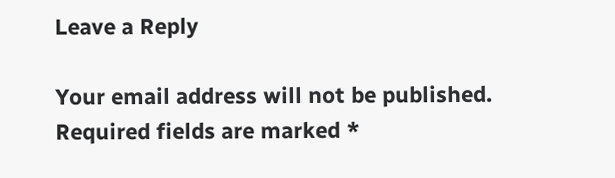Leave a Reply

Your email address will not be published. Required fields are marked *